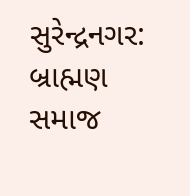સુરેન્દ્રનગર: બ્રાહ્મણ સમાજ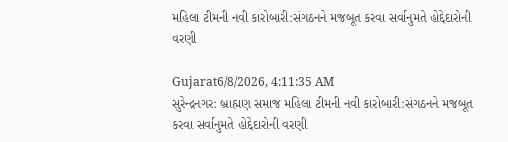મહિલા ટીમની નવી કારોબારી:સંગઠનને મજબૂત કરવા સર્વાનુમતે હોદ્દેદારોની વરણી

Gujarat6/8/2026, 4:11:35 AM
સુરેન્દ્રનગર: બ્રાહ્મણ સમાજ મહિલા ટીમની નવી કારોબારી:સંગઠનને મજબૂત કરવા સર્વાનુમતે હોદ્દેદારોની વરણી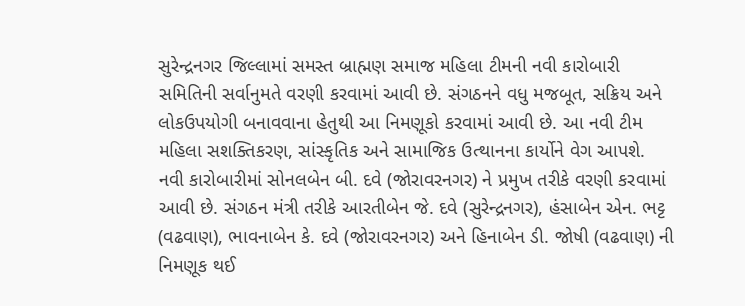સુરેન્દ્રનગર જિલ્લામાં સમસ્ત બ્રાહ્મણ સમાજ મહિલા ટીમની નવી કારોબારી સમિતિની સર્વાનુમતે વરણી કરવામાં આવી છે. સંગઠનને વધુ મજબૂત, સક્રિય અને લોકઉપયોગી બનાવવાના હેતુથી આ નિમણૂકો કરવામાં આવી છે. આ નવી ટીમ મહિલા સશક્તિકરણ, સાંસ્કૃતિક અને સામાજિક ઉત્થાનના કાર્યોને વેગ આપશે. નવી કારોબારીમાં સોનલબેન બી. દવે (જોરાવરનગર) ને પ્રમુખ તરીકે વરણી કરવામાં આવી છે. સંગઠન મંત્રી તરીકે આરતીબેન જે. દવે (સુરેન્દ્રનગર), હંસાબેન એન. ભટ્ટ (વઢવાણ), ભાવનાબેન કે. દવે (જોરાવરનગર) અને હિનાબેન ડી. જોષી (વઢવાણ) ની નિમણૂક થઈ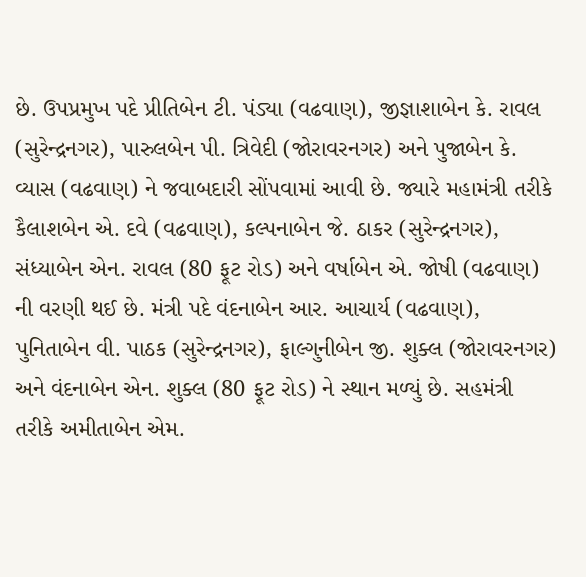છે. ઉપપ્રમુખ પદે પ્રીતિબેન ટી. પંડ્યા (વઢવાણ), જીજ્ઞાશાબેન કે. રાવલ (સુરેન્દ્રનગર), પારુલબેન પી. ત્રિવેદી (જોરાવરનગર) અને પુજાબેન કે. વ્યાસ (વઢવાણ) ને જવાબદારી સોંપવામાં આવી છે. જ્યારે મહામંત્રી તરીકે કૈલાશબેન એ. દવે (વઢવાણ), કલ્પનાબેન જે. ઠાકર (સુરેન્દ્રનગર), સંધ્યાબેન એન. રાવલ (80 ફૂટ રોડ) અને વર્ષાબેન એ. જોષી (વઢવાણ) ની વરણી થઈ છે. મંત્રી પદે વંદનાબેન આર. આચાર્ય (વઢવાણ), પુનિતાબેન વી. પાઠક (સુરેન્દ્રનગર), ફાલ્ગુનીબેન જી. શુક્લ (જોરાવરનગર) અને વંદનાબેન એન. શુક્લ (80 ફૂટ રોડ) ને સ્થાન મળ્યું છે. સહમંત્રી તરીકે અમીતાબેન એમ.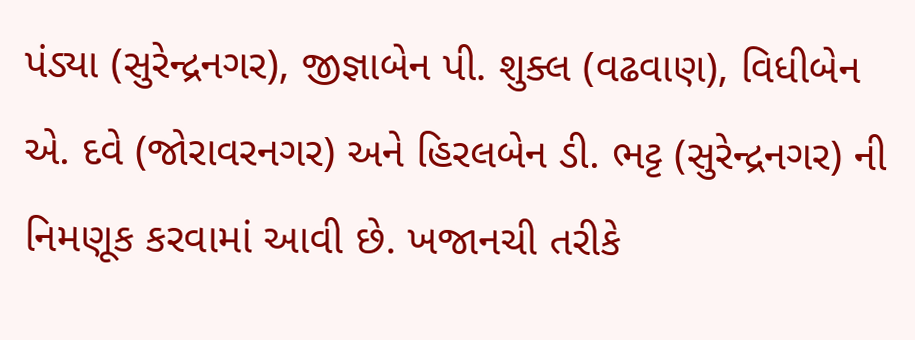પંડ્યા (સુરેન્દ્રનગર), જીજ્ઞાબેન પી. શુક્લ (વઢવાણ), વિધીબેન એ. દવે (જોરાવરનગર) અને હિરલબેન ડી. ભટ્ટ (સુરેન્દ્રનગર) ની નિમણૂક કરવામાં આવી છે. ખજાનચી તરીકે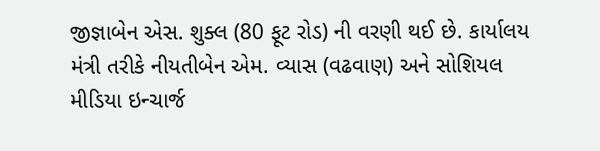જીજ્ઞાબેન એસ. શુક્લ (80 ફૂટ રોડ) ની વરણી થઈ છે. કાર્યાલય મંત્રી તરીકે નીયતીબેન એમ. વ્યાસ (વઢવાણ) અને સોશિયલ મીડિયા ઇન્ચાર્જ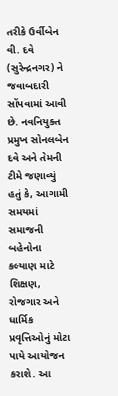તરીકે ઉર્વીબેન વી. દવે (સુરેન્દ્રનગર) ને જવાબદારી સોંપવામાં આવી છે. નવનિયુક્ત પ્રમુખ સોનલબેન દવે અને તેમની ટીમે જણાવ્યું હતું કે, આગામી સમયમાં સમાજની બહેનોના કલ્યાણ માટે શિક્ષણ, રોજગાર અને ધાર્મિક પ્રવૃત્તિઓનું મોટા પાયે આયોજન કરાશે. આ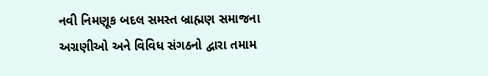નવી નિમણૂક બદલ સમસ્ત બ્રાહ્મણ સમાજના અગ્રણીઓ અને વિવિધ સંગઠનો દ્વારા તમામ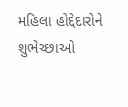મહિલા હોદ્દેદારોને શુભેચ્છાઓ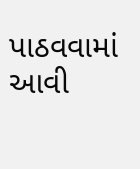પાઠવવામાં આવી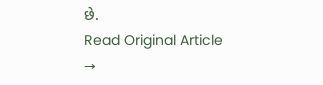છે.
Read Original Article →